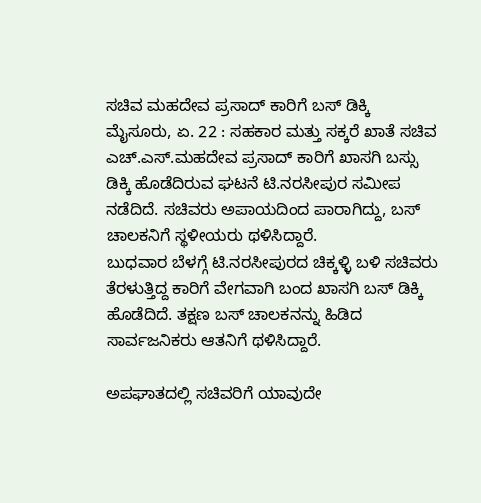ಸಚಿವ ಮಹದೇವ ಪ್ರಸಾದ್ ಕಾರಿಗೆ ಬಸ್ ಡಿಕ್ಕಿ
ಮೈಸೂರು, ಏ. 22 : ಸಹಕಾರ ಮತ್ತು ಸಕ್ಕರೆ ಖಾತೆ ಸಚಿವ ಎಚ್.ಎಸ್.ಮಹದೇವ ಪ್ರಸಾದ್ ಕಾರಿಗೆ ಖಾಸಗಿ ಬಸ್ಸು ಡಿಕ್ಕಿ ಹೊಡೆದಿರುವ ಘಟನೆ ಟಿ.ನರಸೀಪುರ ಸಮೀಪ ನಡೆದಿದೆ. ಸಚಿವರು ಅಪಾಯದಿಂದ ಪಾರಾಗಿದ್ದು, ಬಸ್ ಚಾಲಕನಿಗೆ ಸ್ಥಳೀಯರು ಥಳಿಸಿದ್ದಾರೆ.
ಬುಧವಾರ ಬೆಳಗ್ಗೆ ಟಿ.ನರಸೀಪುರದ ಚಿಕ್ಕಳ್ಳಿ ಬಳಿ ಸಚಿವರು ತೆರಳುತ್ತಿದ್ದ ಕಾರಿಗೆ ವೇಗವಾಗಿ ಬಂದ ಖಾಸಗಿ ಬಸ್ ಡಿಕ್ಕಿ ಹೊಡೆದಿದೆ. ತಕ್ಷಣ ಬಸ್ ಚಾಲಕನನ್ನು ಹಿಡಿದ ಸಾರ್ವಜನಿಕರು ಆತನಿಗೆ ಥಳಿಸಿದ್ದಾರೆ.

ಅಪಘಾತದಲ್ಲಿ ಸಚಿವರಿಗೆ ಯಾವುದೇ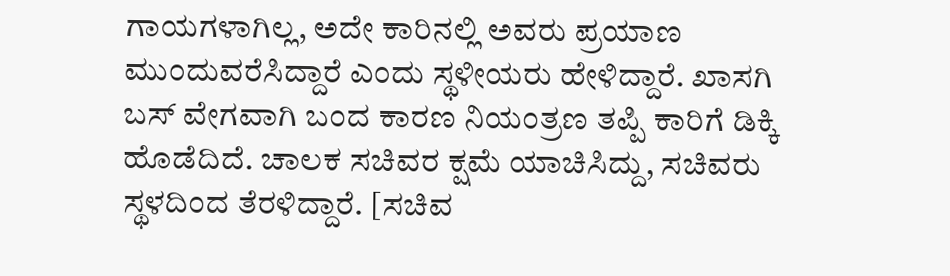ಗಾಯಗಳಾಗಿಲ್ಲ, ಅದೇ ಕಾರಿನಲ್ಲಿ ಅವರು ಪ್ರಯಾಣ ಮುಂದುವರೆಸಿದ್ದಾರೆ ಎಂದು ಸ್ಥಳೀಯರು ಹೇಳಿದ್ದಾರೆ. ಖಾಸಗಿ ಬಸ್ ವೇಗವಾಗಿ ಬಂದ ಕಾರಣ ನಿಯಂತ್ರಣ ತಪ್ಪಿ ಕಾರಿಗೆ ಡಿಕ್ಕಿ ಹೊಡೆದಿದೆ. ಚಾಲಕ ಸಚಿವರ ಕ್ಷಮೆ ಯಾಚಿಸಿದ್ದು, ಸಚಿವರು ಸ್ಥಳದಿಂದ ತೆರಳಿದ್ದಾರೆ. [ಸಚಿವ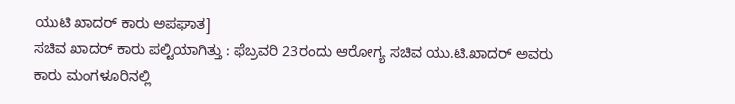ಯುಟಿ ಖಾದರ್ ಕಾರು ಅಪಘಾತ]
ಸಚಿವ ಖಾದರ್ ಕಾರು ಪಲ್ಟಿಯಾಗಿತ್ತು : ಫೆಬ್ರವರಿ 23ರಂದು ಆರೋಗ್ಯ ಸಚಿವ ಯು.ಟಿ.ಖಾದರ್ ಅವರು ಕಾರು ಮಂಗಳೂರಿನಲ್ಲಿ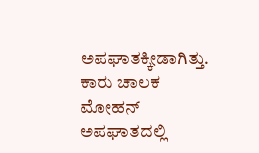ಅಪಘಾತಕ್ಕೀಡಾಗಿತ್ತು. ಕಾರು ಚಾಲಕ ಮೋಹನ್ ಅಪಘಾತದಲ್ಲಿ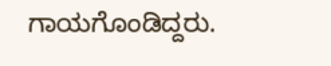ಗಾಯಗೊಂಡಿದ್ದರು.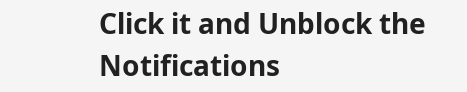Click it and Unblock the Notifications